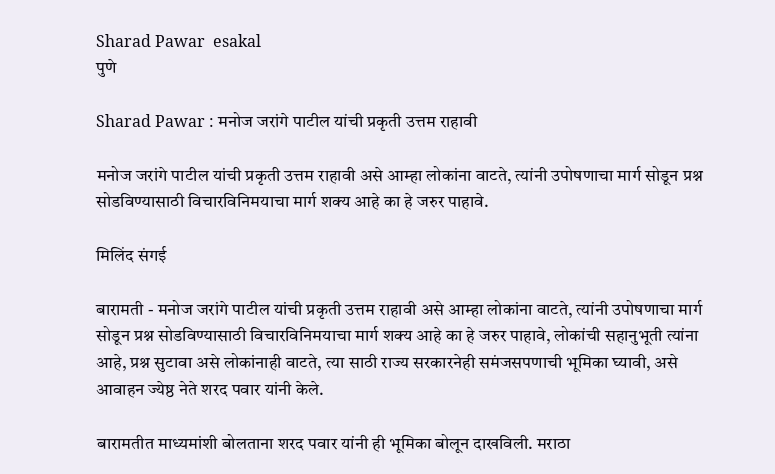Sharad Pawar  esakal
पुणे

Sharad Pawar : मनोज जरांगे पाटील यांची प्रकृती उत्तम राहावी

मनोज जरांगे पाटील यांची प्रकृती उत्तम राहावी असे आम्हा लोकांना वाटते, त्यांनी उपोषणाचा मार्ग सोडून प्रश्न सोडविण्यासाठी विचारविनिमयाचा मार्ग शक्य आहे का हे जरुर पाहावे.

मिलिंद संगई

बारामती - मनोज जरांगे पाटील यांची प्रकृती उत्तम राहावी असे आम्हा लोकांना वाटते, त्यांनी उपोषणाचा मार्ग सोडून प्रश्न सोडविण्यासाठी विचारविनिमयाचा मार्ग शक्य आहे का हे जरुर पाहावे, लोकांची सहानुभूती त्यांना आहे, प्रश्न सुटावा असे लोकांनाही वाटते, त्या साठी राज्य सरकारनेही समंजसपणाची भूमिका घ्यावी, असे आवाहन ज्येष्ठ नेते शरद पवार यांनी केले.

बारामतीत माध्यमांशी बोलताना शरद पवार यांनी ही भूमिका बोलून दाखविली. मराठा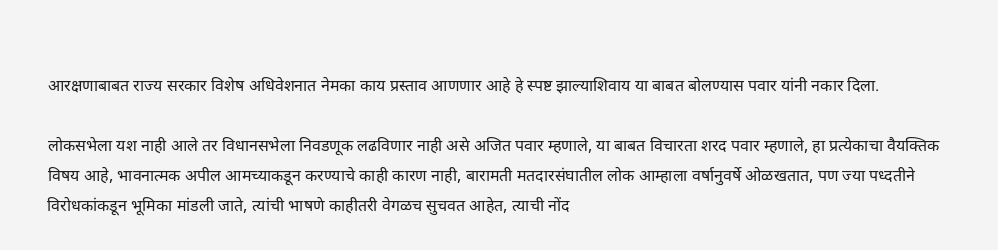आरक्षणाबाबत राज्य सरकार विशेष अधिवेशनात नेमका काय प्रस्ताव आणणार आहे हे स्पष्ट झाल्याशिवाय या बाबत बोलण्यास पवार यांनी नकार दिला.

लोकसभेला यश नाही आले तर विधानसभेला निवडणूक लढविणार नाही असे अजित पवार म्हणाले, या बाबत विचारता शरद पवार म्हणाले, हा प्रत्येकाचा वैयक्तिक विषय आहे, भावनात्मक अपील आमच्याकडून करण्याचे काही कारण नाही, बारामती मतदारसंघातील लोक आम्हाला वर्षानुवर्षे ओळखतात, पण ज्या पध्दतीने विरोधकांकडून भूमिका मांडली जाते, त्यांची भाषणे काहीतरी वेगळच सुचवत आहेत, त्याची नोंद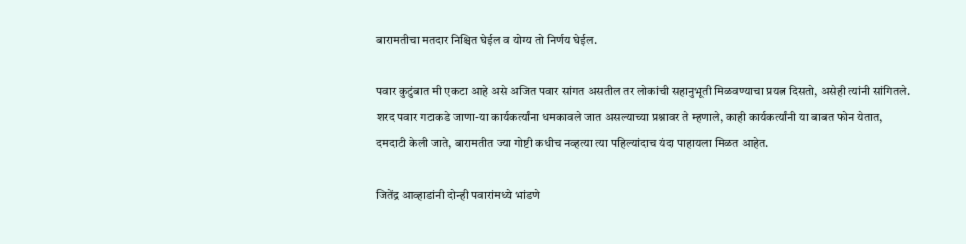बारामतीचा मतदार निश्चित घेईल व योग्य तो निर्णय घेईल.

पवार कुटुंबात मी एकटा आहे असे अजित पवार सांगत असतील तर लोकांची सहानुभूती मिळवण्याचा प्रयत्न दिसतो, असेही त्यांनी सांगितले. शरद पवार गटाकडे जाणा-या कार्यकर्त्यांना धमकावले जात असल्याच्या प्रश्नावर ते म्हणाले, काही कार्यकर्त्यांनी या बाबत फोन येतात, दमदाटी केली जाते, बारामतीत ज्या गोष्टी कधीच नव्हत्या त्या पहिल्यांदाच यंदा पाहायला मिळत आहेत.

जितेंद्र आव्हाडांनी दोन्ही पवारांमध्ये भांडणे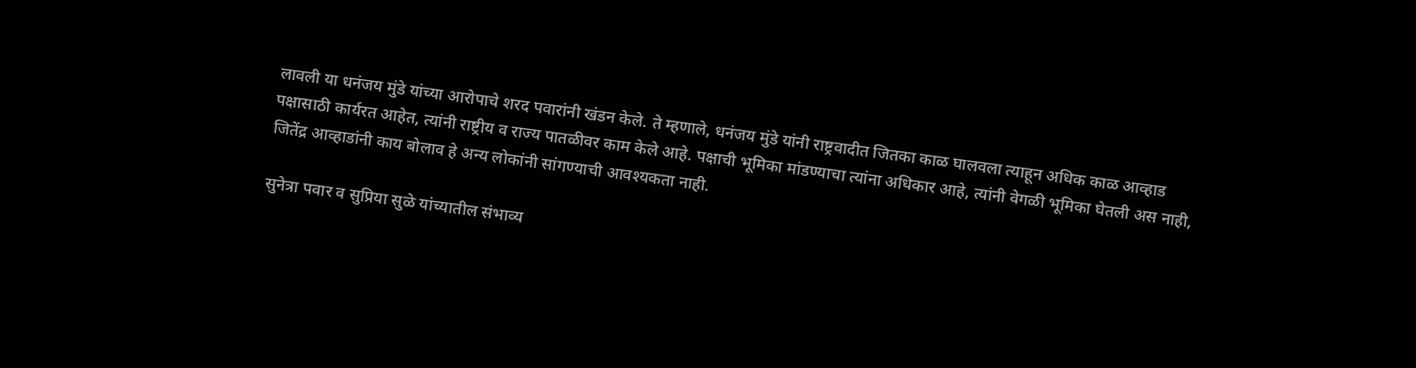लावली या धनंजय मुंडे यांच्या आरोपाचे शरद पवारांनी खंडन केले. ते म्हणाले, धनंजय मुंडे यांनी राष्ट्रवादीत जितका काळ घालवला त्याहून अधिक काळ आव्हाड पक्षासाठी कार्यरत आहेत, त्यांनी राष्ट्रीय व राज्य पातळीवर काम केले आहे. पक्षाची भूमिका मांडण्याचा त्यांना अधिकार आहे, त्यांनी वेगळी भूमिका घेतली अस नाही, जितेंद्र आव्हाडांनी काय बोलाव हे अन्य लोकांनी सांगण्याची आवश्यकता नाही.

सुनेत्रा पवार व सुप्रिया सुळे यांच्यातील संभाव्य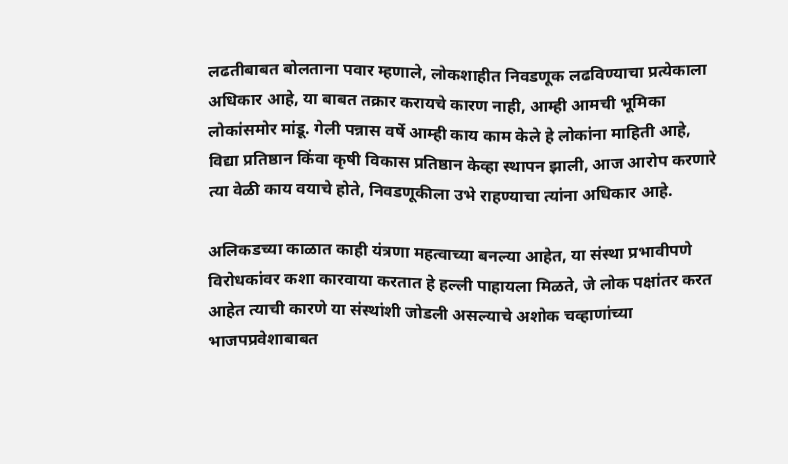लढतीबाबत बोलताना पवार म्हणाले, लोकशाहीत निवडणूक लढविण्याचा प्रत्येकाला अधिकार आहे, या बाबत तक्रार करायचे कारण नाही, आम्ही आमची भूमिका लोकांसमोर मांडू. गेली पन्नास वर्षे आम्ही काय काम केले हे लोकांना माहिती आहे, विद्या प्रतिष्ठान किंवा कृषी विकास प्रतिष्ठान केव्हा स्थापन झाली, आज आरोप करणारे त्या वेळी काय वयाचे होते, निवडणूकीला उभे राहण्याचा त्यांना अधिकार आहे.

अलिकडच्या काळात काही यंत्रणा महत्वाच्या बनल्या आहेत, या संस्था प्रभावीपणे विरोधकांवर कशा कारवाया करतात हे हल्ली पाहायला मिळते, जे लोक पक्षांतर करत आहेत त्याची कारणे या संस्थांशी जोडली असल्याचे अशोक चव्हाणांच्या भाजपप्रवेशाबाबत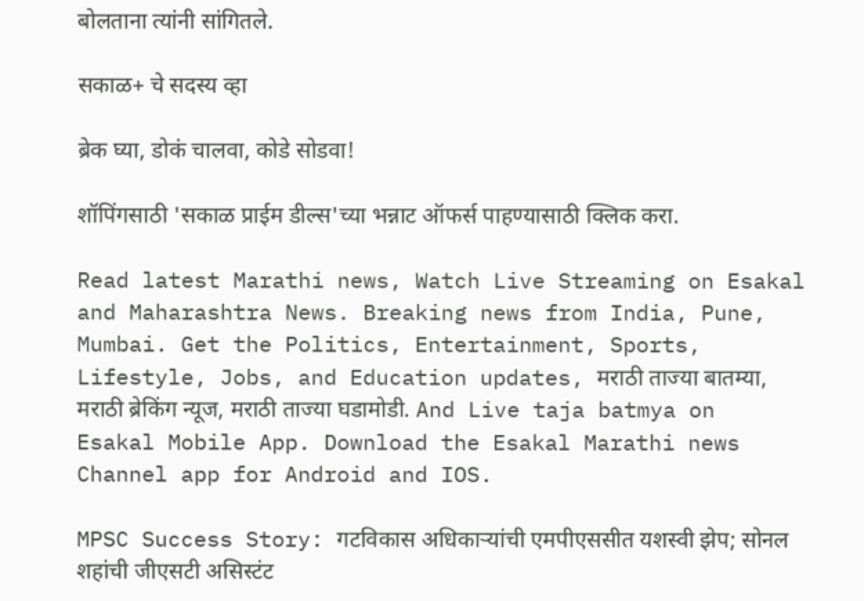बोलताना त्यांनी सांगितले.

सकाळ+ चे सदस्य व्हा

ब्रेक घ्या, डोकं चालवा, कोडे सोडवा!

शॉपिंगसाठी 'सकाळ प्राईम डील्स'च्या भन्नाट ऑफर्स पाहण्यासाठी क्लिक करा.

Read latest Marathi news, Watch Live Streaming on Esakal and Maharashtra News. Breaking news from India, Pune, Mumbai. Get the Politics, Entertainment, Sports, Lifestyle, Jobs, and Education updates, मराठी ताज्या बातम्या, मराठी ब्रेकिंग न्यूज, मराठी ताज्या घडामोडी. And Live taja batmya on Esakal Mobile App. Download the Esakal Marathi news Channel app for Android and IOS.

MPSC Success Story: गटविकास अधिकाऱ्यांची एमपीएससीत यशस्वी झेप; सोनल शहांची जीएसटी असिस्टंट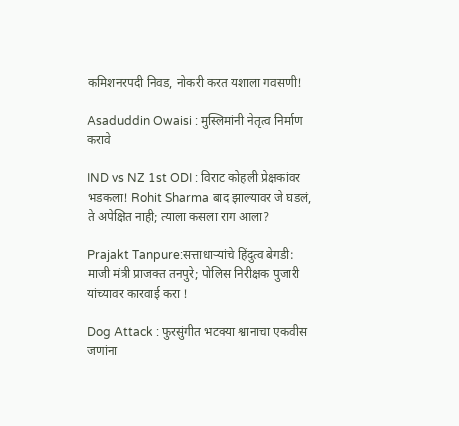कमिशनरपदी निवड, नोकरी करत यशाला गवसणी!

Asaduddin Owaisi : मुस्लिमांनी नेतृत्व निर्माण करावे

IND vs NZ 1st ODI : विराट कोहली प्रेक्षकांवर भडकला! Rohit Sharma बाद झाल्यावर जे घडलं, ते अपेक्षित नाही; त्याला कसला राग आला?

Prajakt Tanpure:सत्ताधाऱ्यांचे हिंदुत्व बेगडी: माजी मंत्री प्राजक्त तनपुरे; पोलिस निरीक्षक पुजारी यांच्यावर कारवाई करा !

Dog Attack : फुरसुंगीत भटक्या श्वानाचा एकवीस जणांना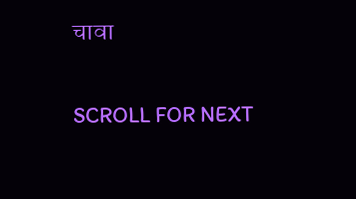चावा

SCROLL FOR NEXT